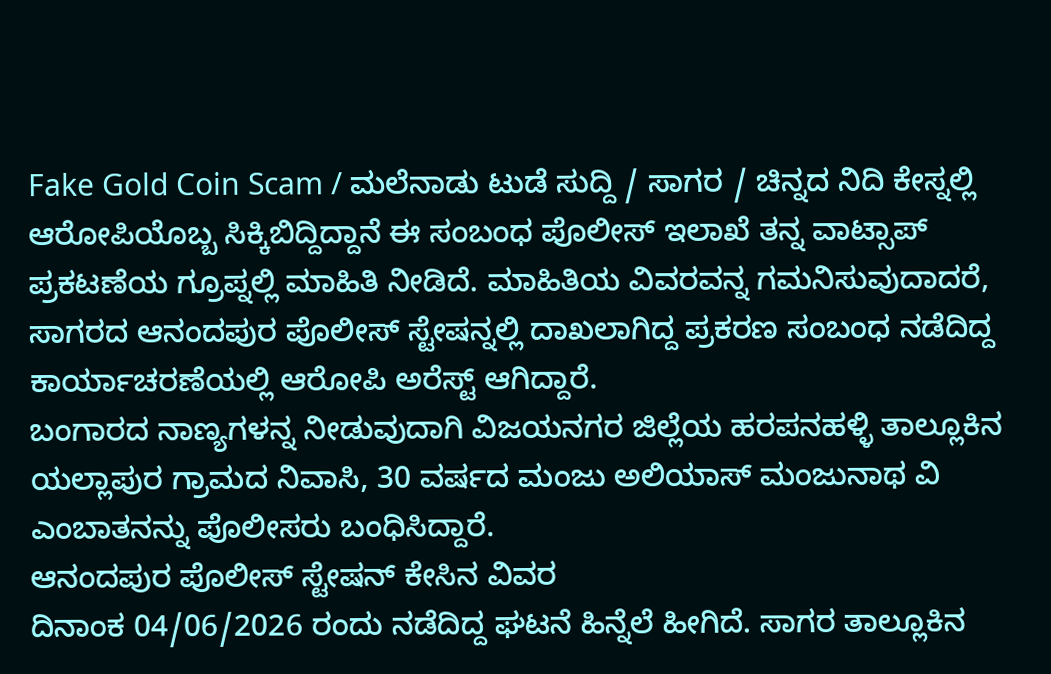Fake Gold Coin Scam / ಮಲೆನಾಡು ಟುಡೆ ಸುದ್ದಿ / ಸಾಗರ / ಚಿನ್ನದ ನಿದಿ ಕೇಸ್ನಲ್ಲಿ ಆರೋಪಿಯೊಬ್ಬ ಸಿಕ್ಕಿಬಿದ್ದಿದ್ದಾನೆ ಈ ಸಂಬಂಧ ಪೊಲೀಸ್ ಇಲಾಖೆ ತನ್ನ ವಾಟ್ಸಾಪ್ ಪ್ರಕಟಣೆಯ ಗ್ರೂಪ್ನಲ್ಲಿ ಮಾಹಿತಿ ನೀಡಿದೆ. ಮಾಹಿತಿಯ ವಿವರವನ್ನ ಗಮನಿಸುವುದಾದರೆ, ಸಾಗರದ ಆನಂದಪುರ ಪೊಲೀಸ್ ಸ್ಟೇಷನ್ನಲ್ಲಿ ದಾಖಲಾಗಿದ್ದ ಪ್ರಕರಣ ಸಂಬಂಧ ನಡೆದಿದ್ದ ಕಾರ್ಯಾಚರಣೆಯಲ್ಲಿ ಆರೋಪಿ ಅರೆಸ್ಟ್ ಆಗಿದ್ದಾರೆ.
ಬಂಗಾರದ ನಾಣ್ಯಗಳನ್ನ ನೀಡುವುದಾಗಿ ವಿಜಯನಗರ ಜಿಲ್ಲೆಯ ಹರಪನಹಳ್ಳಿ ತಾಲ್ಲೂಕಿನ ಯಲ್ಲಾಪುರ ಗ್ರಾಮದ ನಿವಾಸಿ, 30 ವರ್ಷದ ಮಂಜು ಅಲಿಯಾಸ್ ಮಂಜುನಾಥ ವಿ ಎಂಬಾತನನ್ನು ಪೊಲೀಸರು ಬಂಧಿಸಿದ್ದಾರೆ.
ಆನಂದಪುರ ಪೊಲೀಸ್ ಸ್ಟೇಷನ್ ಕೇಸಿನ ವಿವರ
ದಿನಾಂಕ 04/06/2026 ರಂದು ನಡೆದಿದ್ದ ಘಟನೆ ಹಿನ್ನೆಲೆ ಹೀಗಿದೆ. ಸಾಗರ ತಾಲ್ಲೂಕಿನ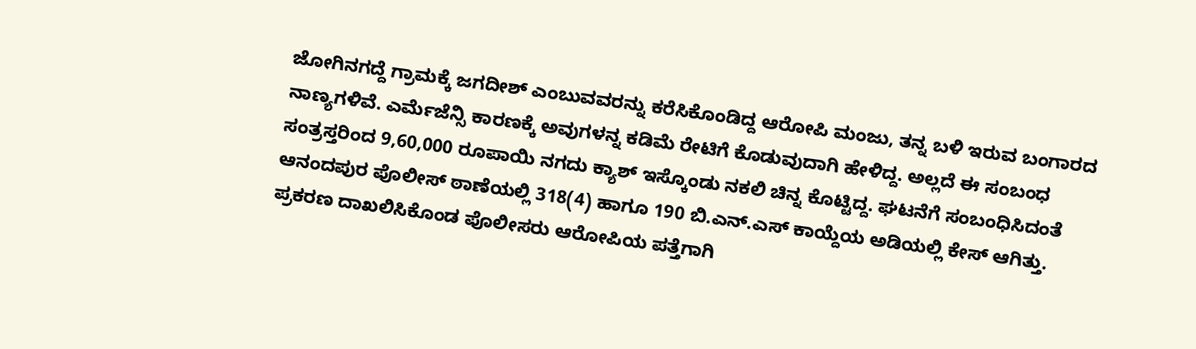ಜೋಗಿನಗದ್ದೆ ಗ್ರಾಮಕ್ಕೆ ಜಗದೀಶ್ ಎಂಬುವವರನ್ನು ಕರೆಸಿಕೊಂಡಿದ್ದ ಆರೋಪಿ ಮಂಜು, ತನ್ನ ಬಳಿ ಇರುವ ಬಂಗಾರದ ನಾಣ್ಯಗಳಿವೆ. ಎರ್ಮೆಜೆನ್ಸಿ ಕಾರಣಕ್ಕೆ ಅವುಗಳನ್ನ ಕಡಿಮೆ ರೇಟಿಗೆ ಕೊಡುವುದಾಗಿ ಹೇಳಿದ್ದ. ಅಲ್ಲದೆ ಈ ಸಂಬಂಧ ಸಂತ್ರಸ್ತರಿಂದ 9,60,000 ರೂಪಾಯಿ ನಗದು ಕ್ಯಾಶ್ ಇಸ್ಕೊಂಡು ನಕಲಿ ಚಿನ್ನ ಕೊಟ್ಟಿದ್ದ. ಘಟನೆಗೆ ಸಂಬಂಧಿಸಿದಂತೆ ಆನಂದಪುರ ಪೊಲೀಸ್ ಠಾಣೆಯಲ್ಲಿ 318(4) ಹಾಗೂ 190 ಬಿ.ಎನ್.ಎಸ್ ಕಾಯ್ದೆಯ ಅಡಿಯಲ್ಲಿ ಕೇಸ್ ಆಗಿತ್ತು.
ಪ್ರಕರಣ ದಾಖಲಿಸಿಕೊಂಡ ಪೊಲೀಸರು ಆರೋಪಿಯ ಪತ್ತೆಗಾಗಿ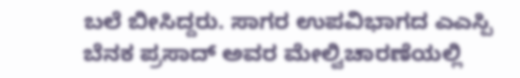ಬಲೆ ಬೀಸಿದ್ದರು. ಸಾಗರ ಉಪವಿಭಾಗದ ಎಎಸ್ಪಿ ಬೆನಕ ಪ್ರಸಾದ್ ಅವರ ಮೇಲ್ವಿಚಾರಣೆಯಲ್ಲಿ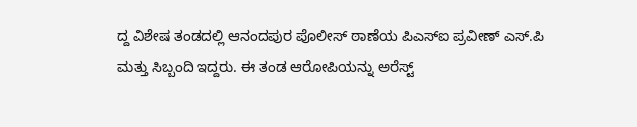ದ್ದ ವಿಶೇಷ ತಂಡದಲ್ಲಿ ಆನಂದಪುರ ಪೊಲೀಸ್ ಠಾಣೆಯ ಪಿಎಸ್ಐ ಪ್ರವೀಣ್ ಎಸ್.ಪಿ ಮತ್ತು ಸಿಬ್ಬಂದಿ ಇದ್ದರು. ಈ ತಂಡ ಆರೋಪಿಯನ್ನು ಅರೆಸ್ಟ್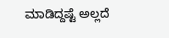ಮಾಡಿದ್ದಷ್ಟೆ ಅಲ್ಲದೆ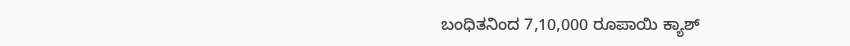ಬಂಧಿತನಿಂದ 7,10,000 ರೂಪಾಯಿ ಕ್ಯಾಶ್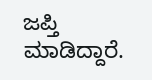ಜಪ್ತಿ ಮಾಡಿದ್ದಾರೆ.